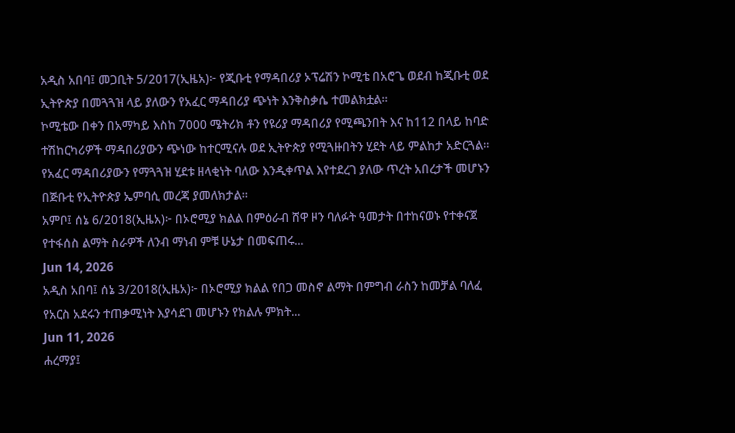አዲስ አበባ፤ መጋቢት 5/2017(ኢዜአ)፦ የጂቡቲ የማዳበሪያ ኦፕሬሽን ኮሚቴ በአሮጌ ወደብ ከጂቡቲ ወደ ኢትዮጵያ በመጓጓዝ ላይ ያለውን የአፈር ማዳበሪያ ጭነት እንቅስቃሴ ተመልክቷል።
ኮሚቴው በቀን በአማካይ እስከ 7000 ሜትሪክ ቶን የዩሪያ ማዳበሪያ የሚጫንበት እና ከ112 በላይ ከባድ ተሽከርካሪዎች ማዳበሪያውን ጭነው ከተርሚናሉ ወደ ኢትዮጵያ የሚጓዙበትን ሂደት ላይ ምልከታ አድርጓል።
የአፈር ማዳበሪያውን የማጓጓዝ ሂደቱ ዘላቂነት ባለው እንዲቀጥል እየተደረገ ያለው ጥረት አበረታች መሆኑን በጅቡቲ የኢትዮጵያ ኤምባሲ መረጃ ያመለክታል።
አምቦ፤ ሰኔ 6/2018(ኢዜአ)፦ በኦሮሚያ ክልል በምዕራብ ሸዋ ዞን ባለፉት ዓመታት በተከናወኑ የተቀናጀ የተፋሰስ ልማት ስራዎች ለንብ ማነብ ምቹ ሁኔታ በመፍጠሩ...
Jun 14, 2026
አዲስ አበባ፤ ሰኔ 3/2018(ኢዜአ)፦ በኦሮሚያ ክልል የበጋ መስኖ ልማት በምግብ ራስን ከመቻል ባለፈ የአርስ አደሩን ተጠቃሚነት እያሳደገ መሆኑን የክልሉ ምክት...
Jun 11, 2026
ሐረማያ፤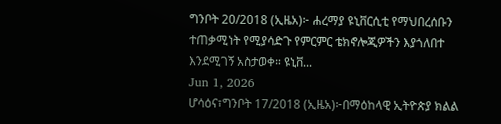ግንቦት 20/2018 (ኢዜአ)፦ ሐረማያ ዩኒቨርሲቲ የማህበረሰቡን ተጠቃሚነት የሚያሳድጉ የምርምር ቴክኖሎጂዎችን እያጎለበተ እንደሚገኝ አስታወቀ። ዩኒቨ...
Jun 1, 2026
ሆሳዕና፣ግንቦት 17/2018 (ኢዜአ)፦በማዕከላዊ ኢትዮጵያ ክልል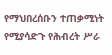የማህበረሰቡን ተጠቃሚነት የሚያሳድጉ የሕብረት ሥራ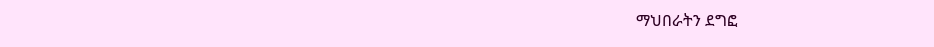ማህበራትን ደግፎ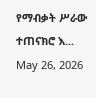የማብቃት ሥራው ተጠናክሮ እ...
May 26, 2026